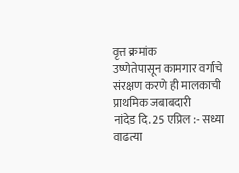वृत्त क्रमांक
उष्णेतेपासून कामगार वर्गाचे संरक्षण करणे ही मालकाची प्राथमिक जबाबदारी
नांदेड दि. 25 एप्रिल :- सध्या वाढत्या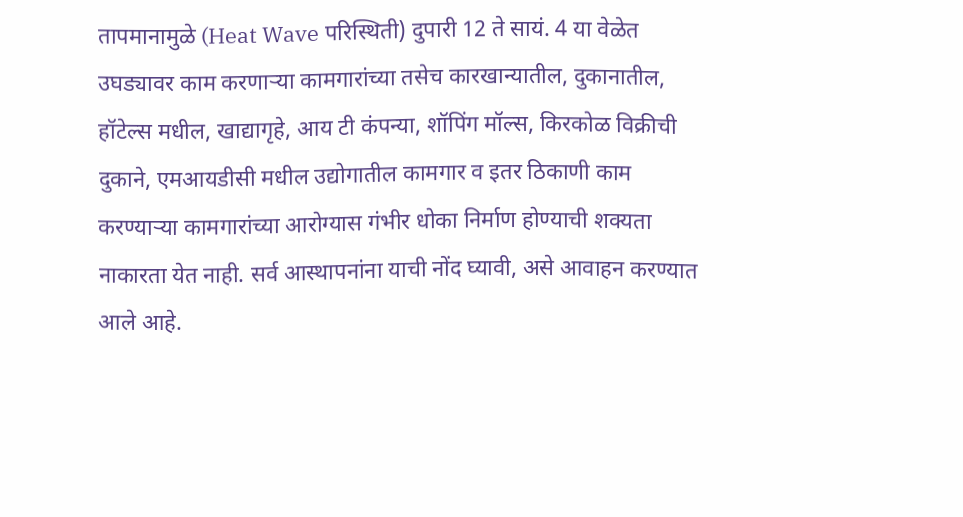तापमानामुळे (Heat Wave परिस्थिती) दुपारी 12 ते सायं. 4 या वेळेत उघड्यावर काम करणाऱ्या कामगारांच्या तसेच कारखान्यातील, दुकानातील, हॉटेल्स मधील, खाद्यागृहे, आय टी कंपन्या, शॉपिंग मॉल्स, किरकोळ विक्रीची दुकाने, एमआयडीसी मधील उद्योगातील कामगार व इतर ठिकाणी काम करण्याऱ्या कामगारांच्या आरोग्यास गंभीर धोका निर्माण होण्याची शक्यता नाकारता येत नाही. सर्व आस्थापनांना याची नोंद घ्यावी, असे आवाहन करण्यात आले आहे.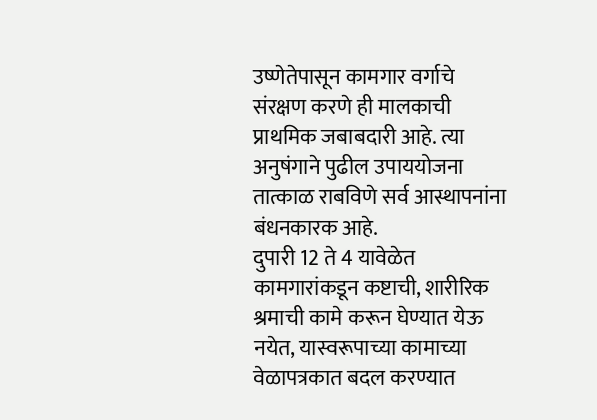उष्णेतेपासून कामगार वर्गाचे संरक्षण करणे ही मालकाची प्राथमिक जबाबदारी आहे. त्या अनुषंगाने पुढील उपाययोजना तात्काळ राबविणे सर्व आस्थापनांना बंधनकारक आहे.
दुपारी 12 ते 4 यावेळेत कामगारांकडून कष्टाची, शारीरिक श्रमाची कामे करून घेण्यात येऊ नयेत, यास्वरूपाच्या कामाच्या वेळापत्रकात बदल करण्यात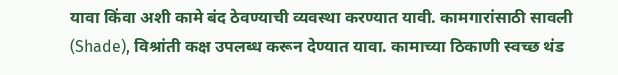यावा किंवा अशी कामे बंद ठेवण्याची व्यवस्था करण्यात यावी. कामगारांसाठी सावली (Shade), विश्रांती कक्ष उपलब्ध करून देण्यात यावा. कामाच्या ठिकाणी स्वच्छ थंड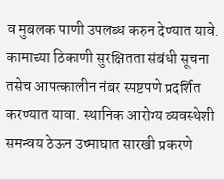व मुबलक पाणी उपलब्ध करुन देण्यात यावे. कामाच्या ठिकाणी सुरक्षितता संबंधी सूचना तसेच आपत्कालीन नंबर स्पष्टपणे प्रदर्शित करण्यात यावा. स्थानिक आरोग्य व्यवस्थेशी समन्वय ठेऊन उष्माघात सारखी प्रकरणे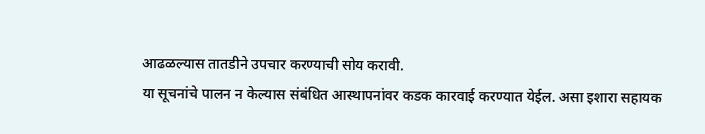आढळल्यास तातडीने उपचार करण्याची सोय करावी.
या सूचनांचे पालन न केल्यास संबंधित आस्थापनांवर कडक कारवाई करण्यात येईल. असा इशारा सहायक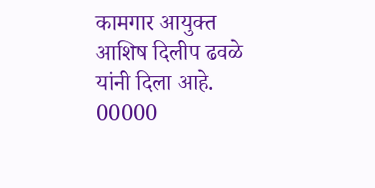कामगार आयुक्त आशिष दिलीप ढवळे यांनी दिला आहे.
00000